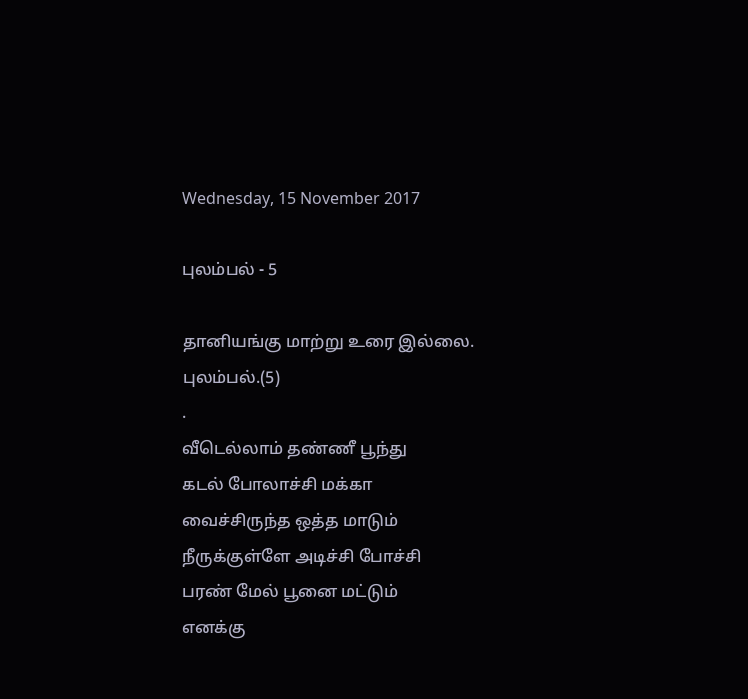Wednesday, 15 November 2017

புலம்பல் - 5

தானியங்கு மாற்று உரை இல்லை.
புலம்பல்.(5)
.
வீடெல்லாம் தண்ணீ பூந்து
கடல் போலாச்சி மக்கா
வைச்சிருந்த ஒத்த மாடும்
நீருக்குள்ளே அடிச்சி போச்சி
பரண் மேல் பூனை மட்டும்
எனக்கு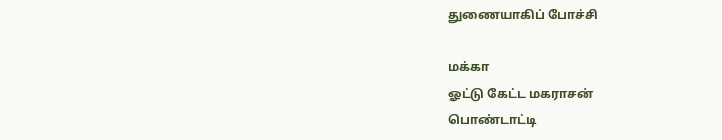துணையாகிப் போச்சி

மக்கா
ஓட்டு கேட்ட மகராசன்
பொண்டாட்டி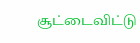சூட்டைவிட்டு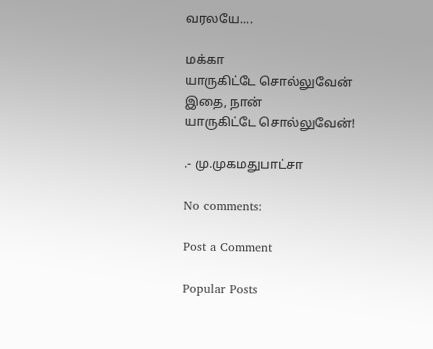வரலயே....

மக்கா
யாருகிட்டே சொல்லுவேன்
இதை, நான்
யாருகிட்டே சொல்லுவேன்!

.- மு.முகமதுபாட்சா

No comments:

Post a Comment

Popular Posts